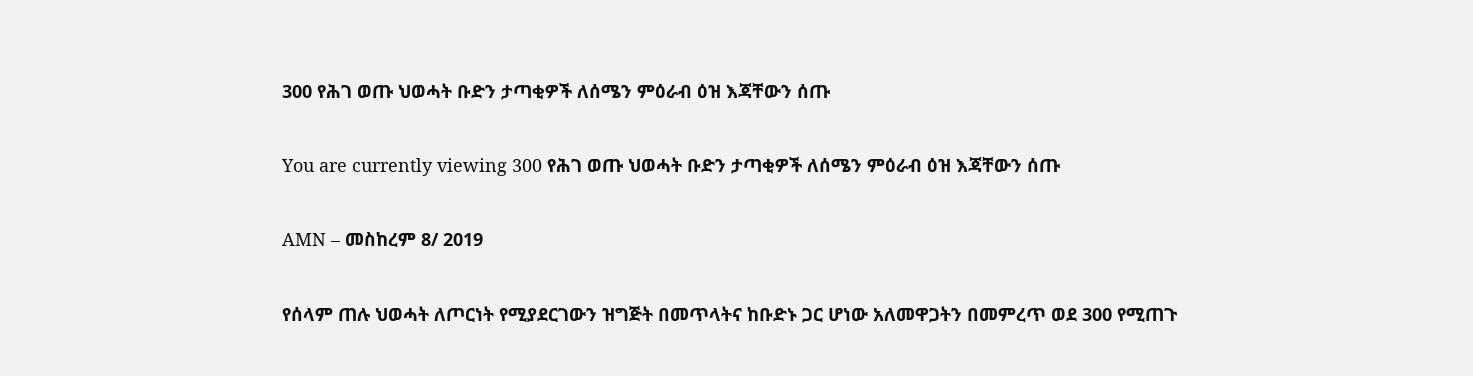300 የሕገ ወጡ ህወሓት ቡድን ታጣቂዎች ለሰሜን ምዕራብ ዕዝ እጃቸውን ሰጡ

You are currently viewing 300 የሕገ ወጡ ህወሓት ቡድን ታጣቂዎች ለሰሜን ምዕራብ ዕዝ እጃቸውን ሰጡ

AMN – መስከረም 8/ 2019

የሰላም ጠሉ ህወሓት ለጦርነት የሚያደርገውን ዝግጅት በመጥላትና ከቡድኑ ጋር ሆነው አለመዋጋትን በመምረጥ ወደ 300 የሚጠጉ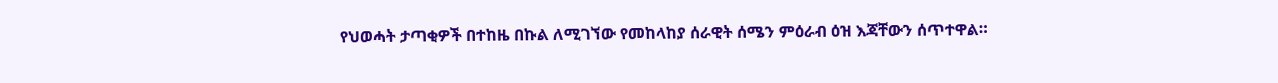የህወሓት ታጣቂዎች በተከዜ በኩል ለሚገኘው የመከላከያ ሰራዊት ሰሜን ምዕራብ ዕዝ እጃቸውን ሰጥተዋል።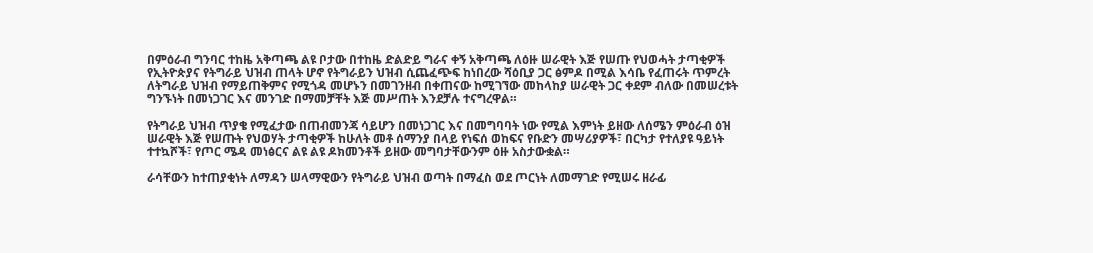በምዕራብ ግንባር ተከዜ አቅጣጫ ልዩ ቦታው በተከዜ ድልድይ ግራና ቀኝ አቅጣጫ ለዕዙ ሠራዊት እጅ የሠጡ የህወሓት ታጣቂዎች የኢትዮጵያና የትግራይ ህዝብ ጠላት ሆኖ የትግራይን ህዝብ ሲጨፈጭፍ ከነበረው ሻዕቢያ ጋር ፅምዶ በሚል እሳቤ የፈጠሩት ጥምረት ለትግራይ ህዝብ የማይጠቅምና የሚጎዳ መሆኑን በመገንዘብ በቀጠናው ከሚገኘው መከላከያ ሠራዊት ጋር ቀደም ብለው በመሠረቱት ግንኙነት በመነጋገር እና መንገድ በማመቻቸት እጅ መሥጠት እንደቻሉ ተናግረዋል።

የትግራይ ህዝብ ጥያቄ የሚፈታው በጠብመንጃ ሳይሆን በመነጋገር እና በመግባባት ነው የሚል እምነት ይዘው ለሰሜን ምዕራብ ዕዝ ሠራዊት እጅ የሠጡት የህወሃት ታጣቂዎች ከሁለት መቶ ሰማንያ በላይ የነፍሰ ወከፍና የቡድን መሣሪያዎች፣ በርካታ የተለያዩ ዓይነት ተተኳሾች፣ የጦር ሜዳ መነፅርና ልዩ ልዩ ዶክመንቶች ይዘው መግባታቸውንም ዕዙ አስታውቋል።

ራሳቸውን ከተጠያቂነት ለማዳን ሠላማዊውን የትግራይ ህዝብ ወጣት በማፈስ ወደ ጦርነት ለመማገድ የሚሠሩ ዘራፊ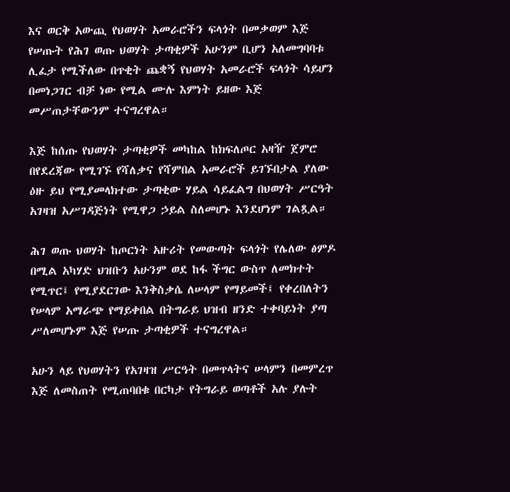እና ወርቅ አውጪ የህወሃት አመራሮችን ፍላጎት በመቃወም እጅ የሠጡት የሕገ ወጡ ህወሃት ታጣቂዎች አሁንም ቢሆን አለመግባባቱ ሊፈታ የሚችለው በጥቂት ጨቋኝ የህወሃት አመራሮች ፍላጎት ሳይሆን በመነጋገር ብቻ ነው የሚል ሙሉ እምነት ይዘው እጅ መሥጠታቸውንም ተናግረዋል።

እጅ ከሰጡ የህወሃት ታጣቂዎች መካከል ከክፍለጦር አዛዥ ጀምሮ በየደረጃው የሚገኙ የሻለቃና የሻምበል አመራሮች ይገኙበታል ያለው ዕዙ ይህ የሚያመላክተው ታጣቂው ሃይል ሳይፈልግ በህወሃት ሥርዓት አገዛዝ አሥገዳጅነት የሚዋጋ ኃይል ስለመሆኑ እንደሆነም ገልጿል።

ሕገ ወጡ ህወሃት ከጦርነት አዙሪት የመውጣት ፍላጎት የሌለው ፅምዶ በሚል አካሃድ ህዝቡን አሁንም ወደ ከፋ ችግር ውስጥ ለመክተት የሚጥር፤ የሚያደርገው እንቅስቃሴ ለሠላም የማይመች፤ የቀረበለትን የሠላም አማራጭ የማይቀበል በትግራይ ህዝብ ዘንድ ተቀባይነት ያጣ ሥለመሆኑም እጅ የሠጡ ታጣቂዎች ተናግረዋል።

አሁን ላይ የህወሃትን የአገዛዝ ሥርዓት በመጥላትና ሠላምን በመምረጥ እጅ ለመስጠት የሚጠባበቁ በርካታ የትግራይ ወጣቶች አሉ ያሉት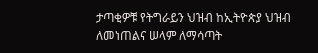ታጣቂዎቹ የትግራይን ህዝብ ከኢትዮጵያ ህዝብ ለመነጠልና ሠላም ለማሳጣት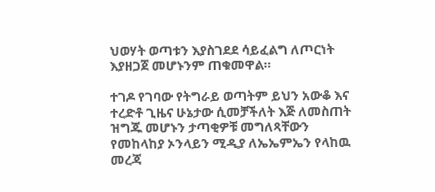ህወሃት ወጣቱን እያስገደደ ሳይፈልግ ለጦርነት እያዘጋጀ መሆኑንም ጠቁመዋል።

ተገዶ የገባው የትግራይ ወጣትም ይህን አውቆ እና ተረድቶ ጊዜና ሁኔታው ሲመቻችለት እጅ ለመስጠት ዝግጁ መሆኑን ታጣቂዎቹ መግለጻቸውን የመከላከያ ኦንላይን ሚዲያ ለኤኤምኤን የላከዉ መረጃ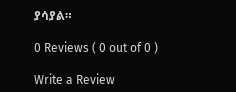ያሳያል።

0 Reviews ( 0 out of 0 )

Write a Review